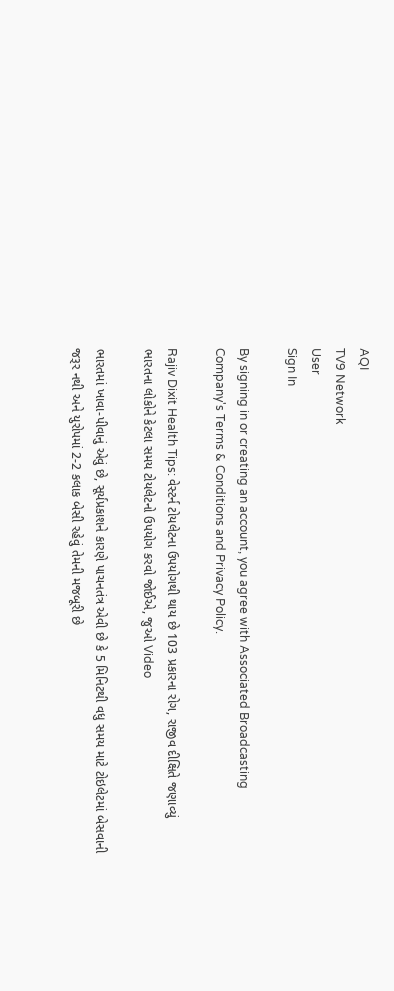AQI
TV9 Network
User
Sign In

By signing in or creating an account, you agree with Associated Broadcasting Company's Terms & Conditions and Privacy Policy.

Rajiv Dixit Health Tips: વેસ્ટર્ન ટોયલેટના ઉપયોગથી થાય છે 103 પ્રકારના રોગ, રાજીવ દીક્ષિતે જણાવ્યું ભારતના લોકોને કેટલા સમય ટોયલેટનો ઉપયોગ કરવો જોઈએ, જુઓ Video

ભારતમાં ખાવા-પીવાનું એવું છે, સૂર્યપ્રકાશને કારણે પાચનતંત્ર એવી છે કે 5 મિનિટથી વધુ સમય માટે ટોઇલેટમાં બેસવાની જરૂર નથી અને યુરોપમાં 2-2 કલાક બેસી રહેવું તેમની મજબૂરી છે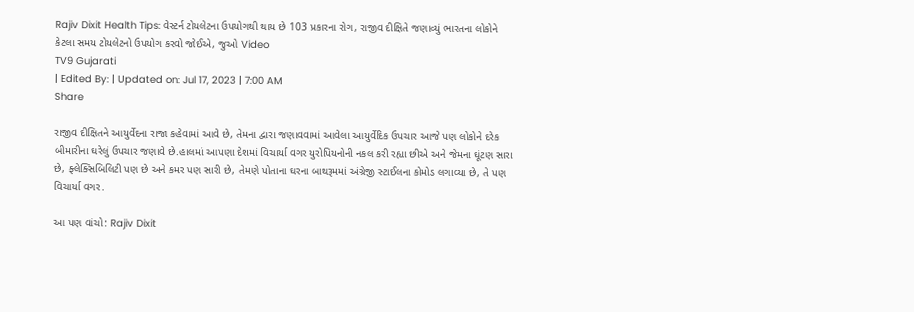Rajiv Dixit Health Tips: વેસ્ટર્ન ટોયલેટના ઉપયોગથી થાય છે 103 પ્રકારના રોગ, રાજીવ દીક્ષિતે જણાવ્યું ભારતના લોકોને કેટલા સમય ટોયલેટનો ઉપયોગ કરવો જોઈએ, જુઓ Video
TV9 Gujarati
| Edited By: | Updated on: Jul 17, 2023 | 7:00 AM
Share

રાજીવ દીક્ષિતને આયુર્વેદના રાજા કહેવામાં આવે છે, તેમના દ્વારા જણાવવામાં આવેલા આયુર્વેદિક ઉપચાર આજે પણ લોકોને દરેક બીમારીના ઘરેલું ઉપચાર જણાવે છે.હાલમાં આપણા દેશમાં વિચાર્યા વગર યુરોપિયનોની નકલ કરી રહ્યા છીએ અને જેમના ઘૂંટણ સારા છે, ફ્લેક્સિબિલિટી પણ છે અને કમર પણ સારી છે, તેમણે પોતાના ઘરના બાથરૂમમાં અંગ્રેજી સ્ટાઈલના કોમોડ લગાવ્યા છે, તે પણ વિચાર્યા વગર.

આ પણ વાંચો: Rajiv Dixit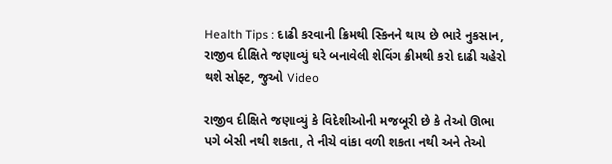Health Tips : દાઢી કરવાની ક્રિમથી સ્કિનને થાય છે ભારે નુકસાન, રાજીવ દીક્ષિતે જણાવ્યું ઘરે બનાવેલી શેવિંગ ક્રીમથી કરો દાઢી ચહેરો થશે સોફ્ટ, જુઓ Video

રાજીવ દીક્ષિતે જણાવ્યું કે વિદેશીઓની મજબૂરી છે કે તેઓ ઊભા પગે બેસી નથી શકતા, તે નીચે વાંકા વળી શકતા નથી અને તેઓ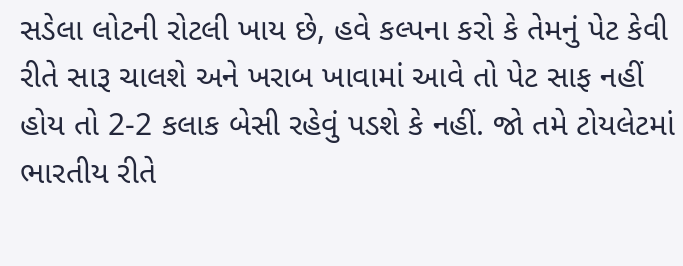સડેલા લોટની રોટલી ખાય છે, હવે કલ્પના કરો કે તેમનું પેટ કેવી રીતે સારૂ ચાલશે અને ખરાબ ખાવામાં આવે તો પેટ સાફ નહીં હોય તો 2-2 કલાક બેસી રહેવું પડશે કે નહીં. જો તમે ટોયલેટમાં ભારતીય રીતે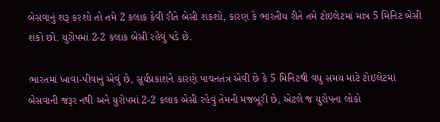બેસવાનું શરૂ કરશો તો તમે 2 કલાક કેવી રીતે બેસી શકશો, કારણ કે ભારતીય રીતે તમે ટોઇલેટમાં માત્ર 5 મિનિટ બેસી શકો છો. યુરોપમાં 2-2 કલાક બેસી રહેવું પડે છે.

ભારતમાં ખાવા-પીવાનું એવું છે, સૂર્યપ્રકાશને કારણે પાચનતંત્ર એવી છે કે 5 મિનિટથી વધુ સમય માટે ટોઇલેટમાં બેસવાની જરૂર નથી અને યુરોપમાં 2-2 કલાક બેસી રહેવું તેમની મજબૂરી છે, એટલે જ યુરોપના લોકો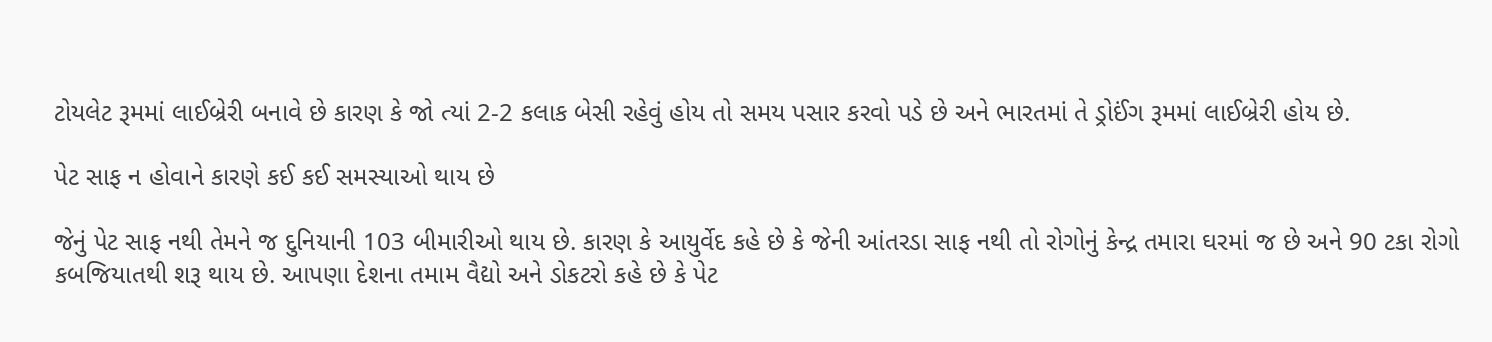ટોયલેટ રૂમમાં લાઈબ્રેરી બનાવે છે કારણ કે જો ત્યાં 2-2 કલાક બેસી રહેવું હોય તો સમય પસાર કરવો પડે છે અને ભારતમાં તે ડ્રોઈંગ રૂમમાં લાઈબ્રેરી હોય છે.

પેટ સાફ ન હોવાને કારણે કઈ કઈ સમસ્યાઓ થાય છે

જેનું પેટ સાફ નથી તેમને જ દુનિયાની 103 બીમારીઓ થાય છે. કારણ કે આયુર્વેદ કહે છે કે જેની આંતરડા સાફ નથી તો રોગોનું કેન્દ્ર તમારા ઘરમાં જ છે અને 90 ટકા રોગો કબજિયાતથી શરૂ થાય છે. આપણા દેશના તમામ વૈદ્યો અને ડોકટરો કહે છે કે પેટ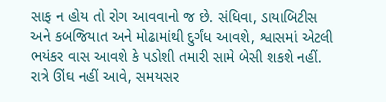સાફ ન હોય તો રોગ આવવાનો જ છે. સંધિવા, ડાયાબિટીસ અને કબજિયાત અને મોઢામાંથી દુર્ગંધ આવશે, શ્વાસમાં એટલી ભયંકર વાસ આવશે કે પડોશી તમારી સામે બેસી શકશે નહીં. રાત્રે ઊંઘ નહીં આવે, સમયસર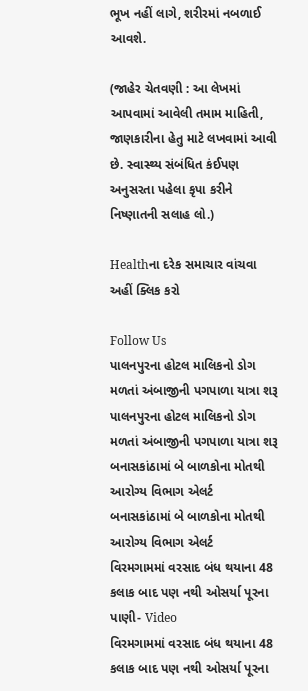ભૂખ નહીં લાગે, શરીરમાં નબળાઈ આવશે.

(જાહેર ચેતવણી : આ લેખમાં આપવામાં આવેલી તમામ માહિતી, જાણકારીના હેતુ માટે લખવામાં આવી છે. સ્વાસ્થ્ય સંબંધિત કંઈપણ અનુસરતા પહેલા કૃપા કરીને નિષ્ણાતની સલાહ લો.)

Healthના દરેક સમાચાર વાંચવા અહીં ક્લિક કરો

Follow Us
પાલનપુરના હોટલ માલિકનો ડોગ મળતાં અંબાજીની પગપાળા યાત્રા શરૂ
પાલનપુરના હોટલ માલિકનો ડોગ મળતાં અંબાજીની પગપાળા યાત્રા શરૂ
બનાસકાંઠામાં બે બાળકોના મોતથી આરોગ્ય વિભાગ એલર્ટ
બનાસકાંઠામાં બે બાળકોના મોતથી આરોગ્ય વિભાગ એલર્ટ
વિરમગામમાં વરસાદ બંધ થયાના 48 કલાક બાદ પણ નથી ઓસર્યા પૂરના પાણી- Video
વિરમગામમાં વરસાદ બંધ થયાના 48 કલાક બાદ પણ નથી ઓસર્યા પૂરના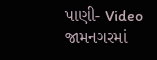પાણી- Video
જામનગરમાં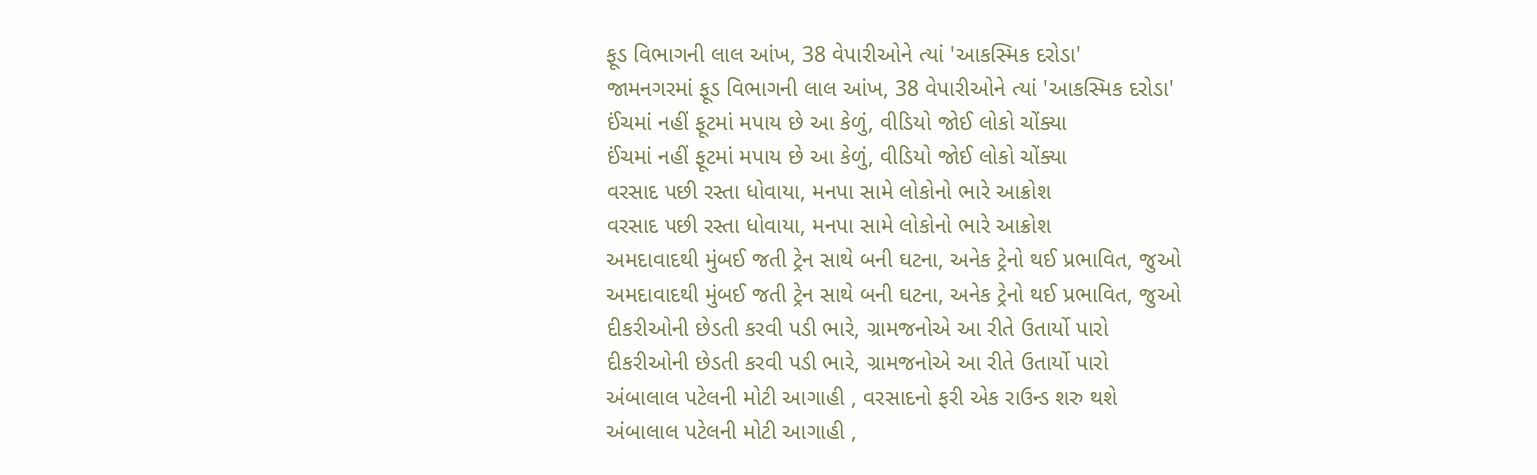ફૂડ વિભાગની લાલ આંખ, 38 વેપારીઓને ત્યાં 'આકસ્મિક દરોડા'
જામનગરમાં ફૂડ વિભાગની લાલ આંખ, 38 વેપારીઓને ત્યાં 'આકસ્મિક દરોડા'
ઈંચમાં નહીં ફૂટમાં મપાય છે આ કેળું, વીડિયો જોઈ લોકો ચોંક્યા
ઈંચમાં નહીં ફૂટમાં મપાય છે આ કેળું, વીડિયો જોઈ લોકો ચોંક્યા
વરસાદ પછી રસ્તા ધોવાયા, મનપા સામે લોકોનો ભારે આક્રોશ
વરસાદ પછી રસ્તા ધોવાયા, મનપા સામે લોકોનો ભારે આક્રોશ
અમદાવાદથી મુંબઈ જતી ટ્રેન સાથે બની ઘટના, અનેક ટ્રેનો થઈ પ્રભાવિત, જુઓ
અમદાવાદથી મુંબઈ જતી ટ્રેન સાથે બની ઘટના, અનેક ટ્રેનો થઈ પ્રભાવિત, જુઓ
દીકરીઓની છેડતી કરવી પડી ભારે, ગ્રામજનોએ આ રીતે ઉતાર્યો પારો
દીકરીઓની છેડતી કરવી પડી ભારે, ગ્રામજનોએ આ રીતે ઉતાર્યો પારો
અંબાલાલ પટેલની મોટી આગાહી , વરસાદનો ફરી એક રાઉન્ડ શરુ થશે
અંબાલાલ પટેલની મોટી આગાહી ,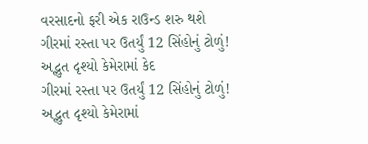વરસાદનો ફરી એક રાઉન્ડ શરુ થશે
ગીરમાં રસ્તા પર ઉતર્યું 12 સિંહોનું ટોળું! અદ્ભુત દૃશ્યો કેમેરામાં કેદ
ગીરમાં રસ્તા પર ઉતર્યું 12 સિંહોનું ટોળું! અદ્ભુત દૃશ્યો કેમેરામાં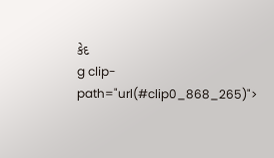કેદ
g clip-path="url(#clip0_868_265)">